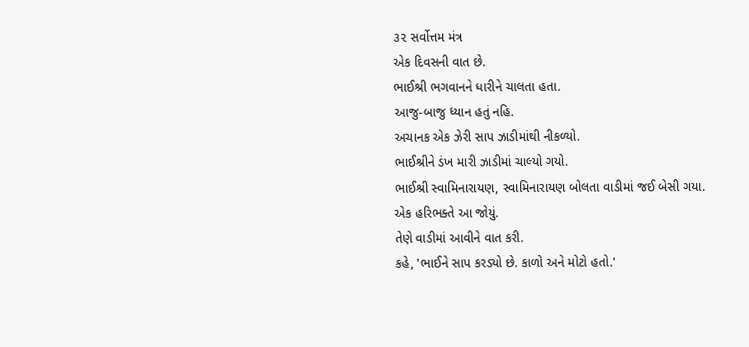૩૨ સર્વોત્તમ મંત્ર
એક દિવસની વાત છે.
ભાઈશ્રી ભગવાનને ધારીને ચાલતા હતા.
આજુ-બાજુ ધ્યાન હતું નહિ.
અચાનક એક ઝેરી સાપ ઝાડીમાંથી નીકળ્યો.
ભાઈશ્રીને ડંખ મારી ઝાડીમાં ચાલ્યો ગયો.
ભાઈશ્રી સ્વામિનારાયણ, સ્વામિનારાયણ બોલતા વાડીમાં જઈ બેસી ગયા.
એક હરિભક્તે આ જોયું.
તેણે વાડીમાં આવીને વાત કરી.
કહે, 'ભાઈને સાપ કરડ્યો છે. કાળો અને મોટો હતો.'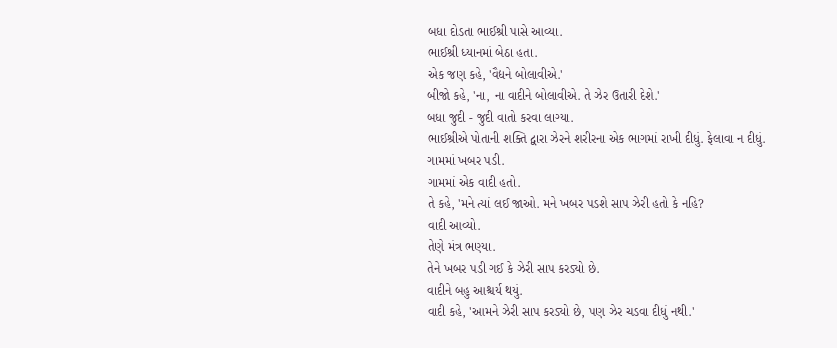બધા દોડતા ભાઈશ્રી પાસે આવ્યા.
ભાઈશ્રી ધ્યાનમાં બેઠા હતા.
એક જણ કહે, 'વૈદ્યને બોલાવીએ.'
બીજો કહે, 'ના, ના વાદીને બોલાવીએ. તે ઝેર ઉતારી દેશે.'
બધા જુદી - જુદી વાતો કરવા લાગ્યા.
ભાઈશ્રીએ પોતાની શક્તિ દ્વારા ઝેરને શરીરના એક ભાગમાં રાખી દીધું. ફેલાવા ન દીધું.
ગામમાં ખબર પડી.
ગામમાં એક વાદી હતો.
તે કહે, 'મને ત્યાં લઈ જાઓ. મને ખબર પડશે સાપ ઝેરી હતો કે નહિ?
વાદી આવ્યો.
તેણે મંત્ર ભણ્યા.
તેને ખબર પડી ગઈ કે ઝેરી સાપ કરડ્યો છે.
વાદીને બહુ આશ્ચર્ય થયું.
વાદી કહે, 'આમને ઝેરી સાપ કરડ્યો છે, પણ ઝેર ચડવા દીધું નથી.'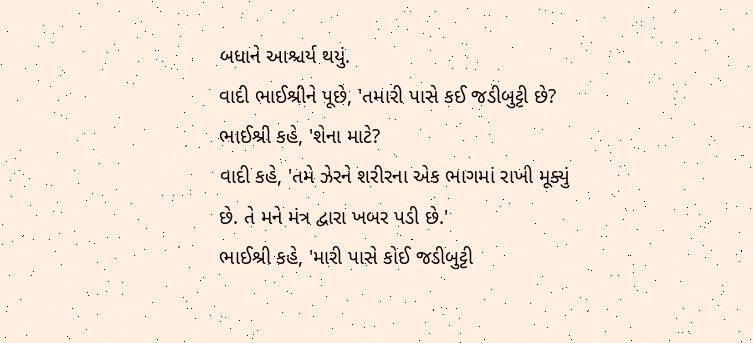બધાને આશ્ચર્ય થયું.
વાદી ભાઈશ્રીને પૂછે, 'તમારી પાસે કઈ જડીબુટ્ટી છે?
ભાઈશ્રી કહે, 'શેના માટે?
વાદી કહે, 'તમે ઝેરને શરીરના એક ભાગમાં રાખી મૂક્યું છે. તે મને મંત્ર દ્વારા ખબર પડી છે.'
ભાઈશ્રી કહે, 'મારી પાસે કોઈ જડીબુટ્ટી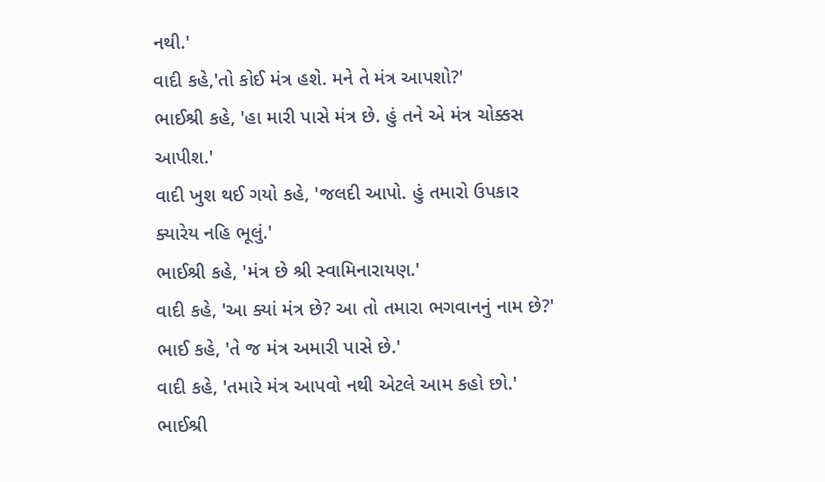નથી.'
વાદી કહે,'તો કોઈ મંત્ર હશે. મને તે મંત્ર આપશો?'
ભાઈશ્રી કહે, 'હા મારી પાસે મંત્ર છે. હું તને એ મંત્ર ચોક્કસ આપીશ.'
વાદી ખુશ થઈ ગયો કહે, 'જલદી આપો. હું તમારો ઉપકાર ક્યારેય નહિ ભૂલું.'
ભાઈશ્રી કહે, 'મંત્ર છે શ્રી સ્વામિનારાયણ.'
વાદી કહે, 'આ ક્યાં મંત્ર છે? આ તો તમારા ભગવાનનું નામ છે?'
ભાઈ કહે, 'તે જ મંત્ર અમારી પાસે છે.'
વાદી કહે, 'તમારે મંત્ર આપવો નથી એટલે આમ કહો છો.'
ભાઈશ્રી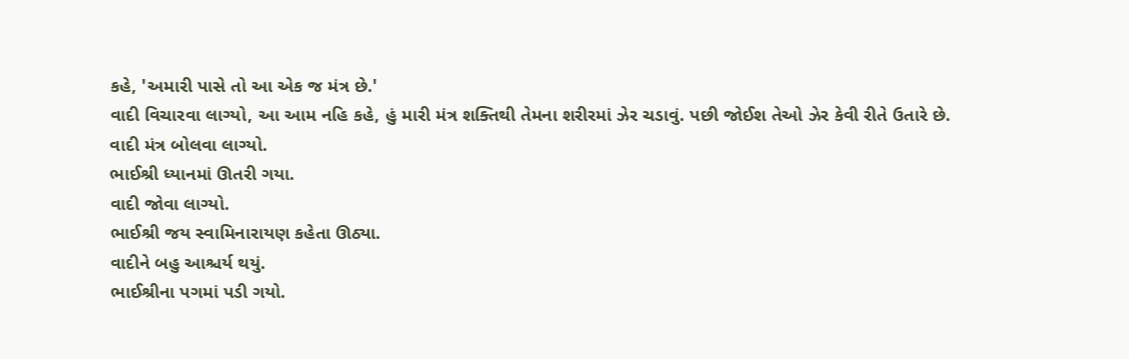કહે, 'અમારી પાસે તો આ એક જ મંત્ર છે.'
વાદી વિચારવા લાગ્યો, આ આમ નહિ કહે, હું મારી મંત્ર શક્તિથી તેમના શરીરમાં ઝેર ચડાવું. પછી જોઈશ તેઓ ઝેર કેવી રીતે ઉતારે છે.
વાદી મંત્ર બોલવા લાગ્યો.
ભાઈશ્રી ધ્યાનમાં ઊતરી ગયા.
વાદી જોવા લાગ્યો.
ભાઈશ્રી જય સ્વામિનારાયણ કહેતા ઊઠ્યા.
વાદીને બહુ આશ્ચર્ય થયું.
ભાઈશ્રીના પગમાં પડી ગયો.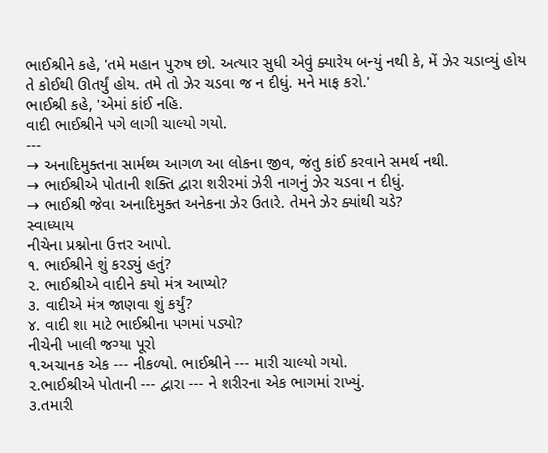ભાઈશ્રીને કહે, 'તમે મહાન પુરુષ છો. અત્યાર સુધી એવું ક્યારેય બન્યું નથી કે, મેં ઝેર ચડાવ્યું હોય તે કોઈથી ઊતર્યું હોય. તમે તો ઝેર ચડવા જ ન દીધું. મને માફ કરો.'
ભાઈશ્રી કહે, 'એમાં કાંઈ નહિ.
વાદી ભાઈશ્રીને પગે લાગી ચાલ્યો ગયો.
---
→ અનાદિમુક્તના સાર્મથ્ય આગળ આ લોકના જીવ, જંતુ કાંઈ કરવાને સમર્થ નથી.
→ ભાઈશ્રીએ પોતાની શક્તિ દ્વારા શરીરમાં ઝેરી નાગનું ઝેર ચડવા ન દીધું.
→ ભાઈશ્રી જેવા અનાદિમુક્ત અનેકના ઝેર ઉતારે. તેમને ઝેર ક્યાંથી ચડે?
સ્વાધ્યાય
નીચેના પ્રશ્નોના ઉત્તર આપો.
૧. ભાઈશ્રીને શું કરડ્યું હતું?
૨. ભાઈશ્રીએ વાદીને કયો મંત્ર આપ્યો?
૩. વાદીએ મંત્ર જાણવા શું કર્યું?
૪. વાદી શા માટે ભાઈશ્રીના પગમાં પડ્યો?
નીચેની ખાલી જગ્યા પૂરો
૧.અચાનક એક --- નીકળ્યો. ભાઈશ્રીને --- મારી ચાલ્યો ગયો.
૨.ભાઈશ્રીએ પોતાની --- દ્વારા --- ને શરીરના એક ભાગમાં રાખ્યું.
૩.તમારી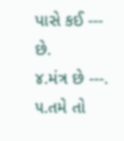પાસે કઈ --- છે.
૪.મંત્ર છે ---.
૫.તમે તો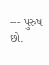--- પુરુષ છો.